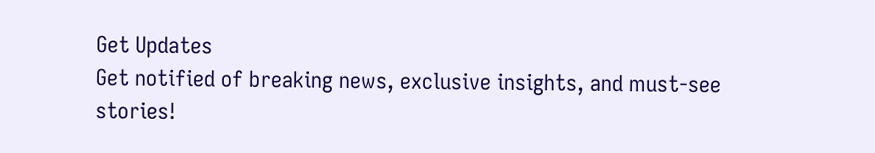Get Updates
Get notified of breaking news, exclusive insights, and must-see stories!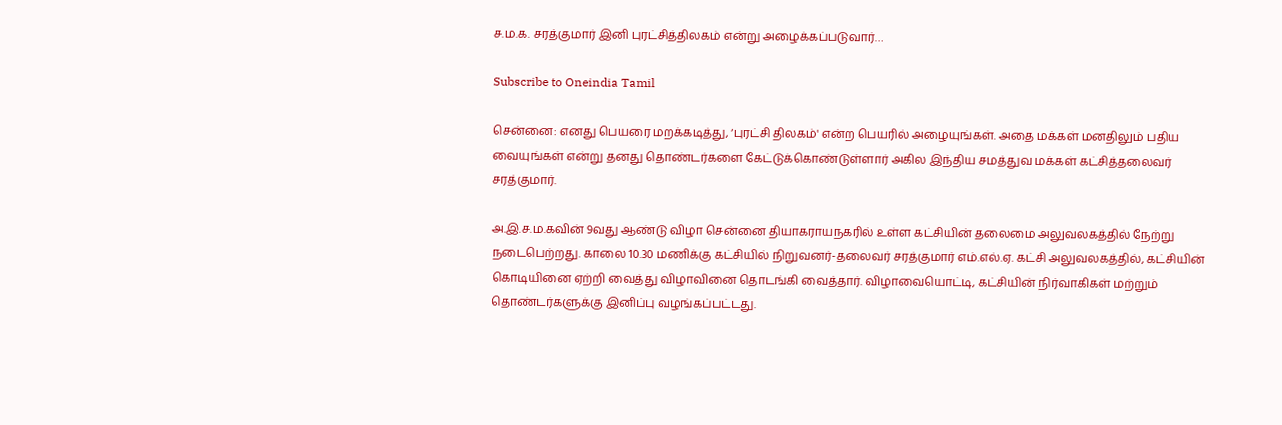ச.ம.க. சரத்குமார் இனி புரட்சித்திலகம் என்று அழைக்கப்படுவார்…

Subscribe to Oneindia Tamil

சென்னை: எனது பெயரை மறக்கடித்து, ‘புரட்சி திலகம்' என்ற பெயரில் அழையுங்கள். அதை மக்கள் மனதிலும் பதிய வையுங்கள் என்று தனது தொண்டர்களை கேட்டுக்கொண்டுள்ளார் அகில இந்திய சமத்துவ மக்கள் கட்சித்தலைவர் சரத்குமார்.

அ.இ.ச.ம.கவின் 9வது ஆண்டு விழா சென்னை தியாகராயநகரில் உள்ள கட்சியின் தலைமை அலுவலகத்தில் நேற்று நடைபெற்றது. காலை 10.30 மணிக்கு கட்சியில் நிறுவனர்-தலைவர் சரத்குமார் எம்.எல்.ஏ. கட்சி அலுவலகத்தில், கட்சியின் கொடியினை ஏற்றி வைத்து விழாவினை தொடங்கி வைத்தார். விழாவையொட்டி, கட்சியின் நிர்வாகிகள் மற்றும் தொண்டர்களுக்கு இனிப்பு வழங்கப்பட்டது.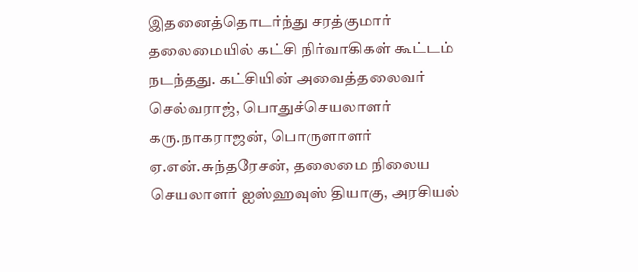இதனைத்தொடர்ந்து சரத்குமார் தலைமையில் கட்சி நிர்வாகிகள் கூட்டம் நடந்தது. கட்சியின் அவைத்தலைவர் செல்வராஜ், பொதுச்செயலாளர் கரு.நாகராஜன், பொருளாளர் ஏ.என்.சுந்தரேசன், தலைமை நிலைய செயலாளர் ஐஸ்ஹவுஸ் தியாகு, அரசியல்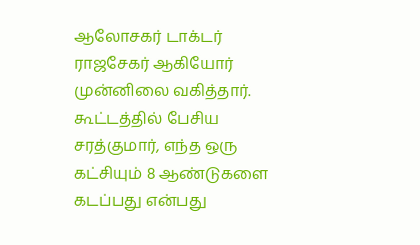ஆலோசகர் டாக்டர் ராஜசேகர் ஆகியோர் முன்னிலை வகித்தார். கூட்டத்தில் பேசிய சரத்குமார், எந்த ஒரு கட்சியும் 8 ஆண்டுகளை கடப்பது என்பது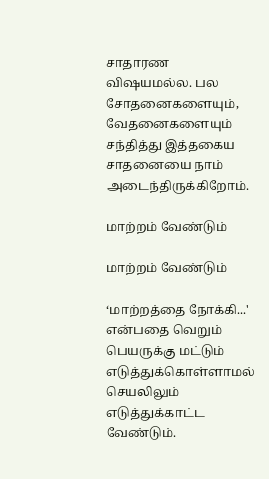சாதாரண விஷயமல்ல. பல சோதனைகளையும், வேதனைகளையும் சந்தித்து இத்தகைய சாதனையை நாம் அடைந்திருக்கிறோம்.

மாற்றம் வேண்டும்

மாற்றம் வேண்டும்

‘மாற்றத்தை நோக்கி...' என்பதை வெறும் பெயருக்கு மட்டும் எடுத்துக்கொள்ளாமல் செயலிலும் எடுத்துக்காட்ட வேண்டும்.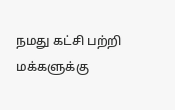நமது கட்சி பற்றி மக்களுக்கு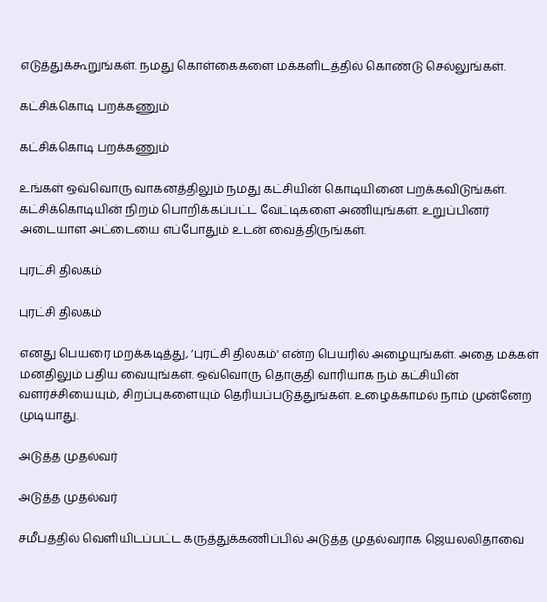எடுத்துக்கூறுங்கள். நமது கொள்கைகளை மக்களிடத்தில் கொண்டு செல்லுங்கள்.

கட்சிக்கொடி பறக்கணும்

கட்சிக்கொடி பறக்கணும்

உங்கள் ஒவ்வொரு வாகனத்திலும் நமது கட்சியின் கொடியினை பறக்கவிடுங்கள். கட்சிக்கொடியின் நிறம் பொறிக்கப்பட்ட வேட்டிகளை அணியுங்கள். உறுப்பினர் அடையாள அட்டையை எப்போதும் உடன் வைத்திருங்கள்.

புரட்சி திலகம்

புரட்சி திலகம்

எனது பெயரை மறக்கடித்து, ‘புரட்சி திலகம்' என்ற பெயரில் அழையுங்கள். அதை மக்கள் மனதிலும் பதிய வையுங்கள். ஒவ்வொரு தொகுதி வாரியாக நம் கட்சியின் வளர்ச்சியையும், சிறப்புகளையும் தெரியப்படுத்துங்கள். உழைக்காமல் நாம் முன்னேற முடியாது.

அடுத்த முதல்வர்

அடுத்த முதல்வர்

சமீபத்தில் வெளியிடப்பட்ட கருத்துக்கணிப்பில் அடுத்த முதல்வராக ஜெயலலிதாவை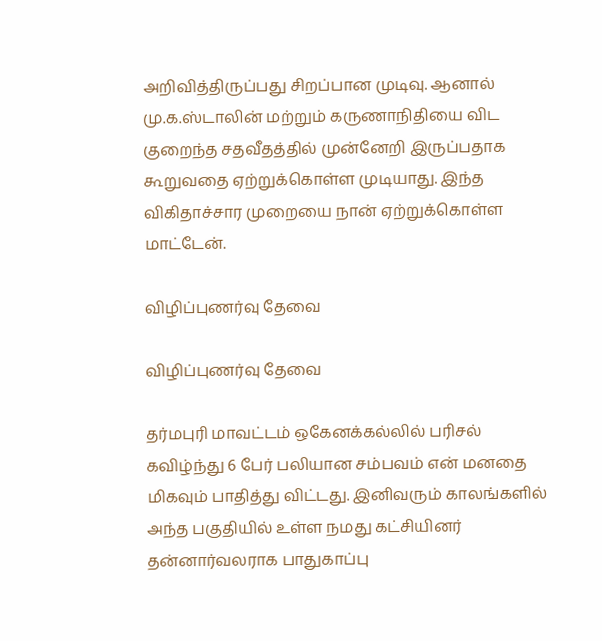அறிவித்திருப்பது சிறப்பான முடிவு. ஆனால் மு.க.ஸ்டாலின் மற்றும் கருணாநிதியை விட குறைந்த சதவீதத்தில் முன்னேறி இருப்பதாக கூறுவதை ஏற்றுக்கொள்ள முடியாது. இந்த விகிதாச்சார முறையை நான் ஏற்றுக்கொள்ள மாட்டேன்.

விழிப்புணர்வு தேவை

விழிப்புணர்வு தேவை

தர்மபுரி மாவட்டம் ஒகேனக்கல்லில் பரிசல் கவிழ்ந்து 6 பேர் பலியான சம்பவம் என் மனதை மிகவும் பாதித்து விட்டது. இனிவரும் காலங்களில் அந்த பகுதியில் உள்ள நமது கட்சியினர் தன்னார்வலராக பாதுகாப்பு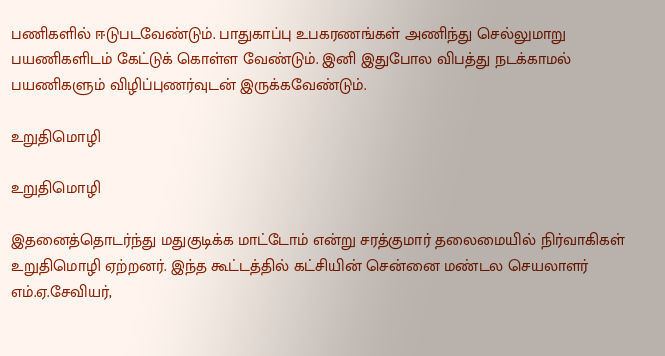பணிகளில் ஈடுபடவேண்டும். பாதுகாப்பு உபகரணங்கள் அணிந்து செல்லுமாறு பயணிகளிடம் கேட்டுக் கொள்ள வேண்டும். இனி இதுபோல விபத்து நடக்காமல் பயணிகளும் விழிப்புணர்வுடன் இருக்கவேண்டும்.

உறுதிமொழி

உறுதிமொழி

இதனைத்தொடர்ந்து மதுகுடிக்க மாட்டோம் என்று சரத்குமார் தலைமையில் நிர்வாகிகள் உறுதிமொழி ஏற்றனர். இந்த கூட்டத்தில் கட்சியின் சென்னை மண்டல செயலாளர் எம்.ஏ.சேவியர்,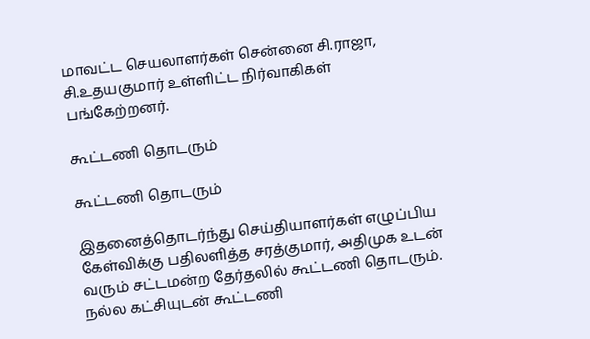மாவட்ட செயலாளர்கள் சென்னை சி.ராஜா, சி.உதயகுமார் உள்ளிட்ட நிர்வாகிகள் பங்கேற்றனர்.

கூட்டணி தொடரும்

கூட்டணி தொடரும்

இதனைத்தொடர்ந்து செய்தியாளர்கள் எழுப்பிய கேள்விக்கு பதிலளித்த சரத்குமார், அதிமுக உடன் வரும் சட்டமன்ற தேர்தலில் கூட்டணி தொடரும். நல்ல கட்சியுடன் கூட்டணி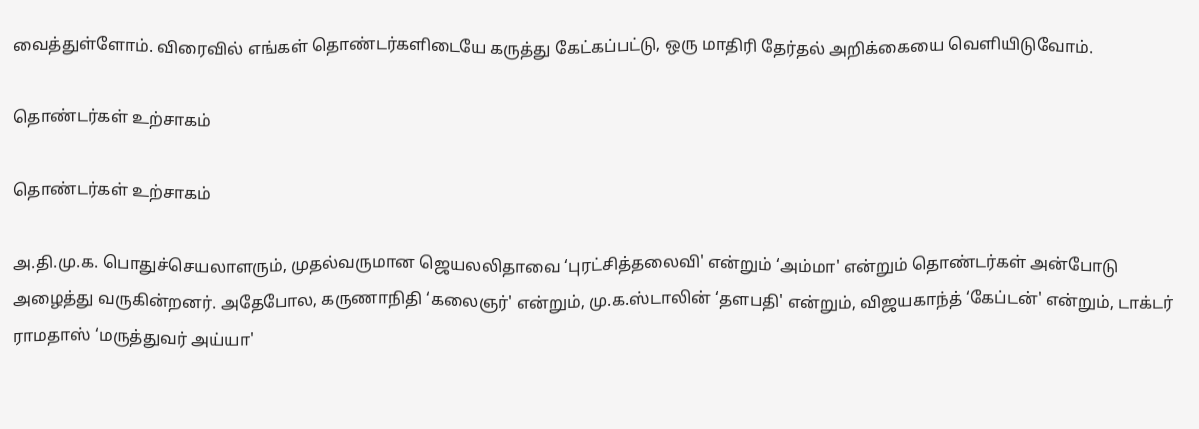வைத்துள்ளோம். விரைவில் எங்கள் தொண்டர்களிடையே கருத்து கேட்கப்பட்டு, ஒரு மாதிரி தேர்தல் அறிக்கையை வெளியிடுவோம்.

தொண்டர்கள் உற்சாகம்

தொண்டர்கள் உற்சாகம்

அ.தி.மு.க. பொதுச்செயலாளரும், முதல்வருமான ஜெயலலிதாவை ‘புரட்சித்தலைவி' என்றும் ‘அம்மா' என்றும் தொண்டர்கள் அன்போடு அழைத்து வருகின்றனர். அதேபோல, கருணாநிதி ‘கலைஞர்' என்றும், மு.க.ஸ்டாலின் ‘தளபதி' என்றும், விஜயகாந்த் ‘கேப்டன்' என்றும், டாக்டர் ராமதாஸ் ‘மருத்துவர் அய்யா'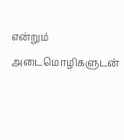என்றும் அடைமொழிகளுடன்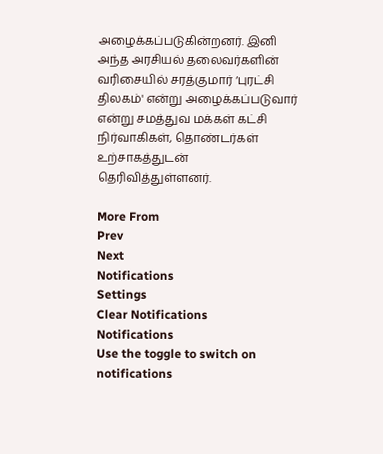அழைக்கப்படுகின்றனர். இனி அந்த அரசியல் தலைவர்களின் வரிசையில் சரத்குமார் ‘புரட்சி திலகம்' என்று அழைக்கப்படுவார் என்று சமத்துவ மக்கள் கட்சி நிர்வாகிகள், தொண்டர்கள் உற்சாகத்துடன் தெரிவித்துள்ளனர்.

More From
Prev
Next
Notifications
Settings
Clear Notifications
Notifications
Use the toggle to switch on notifications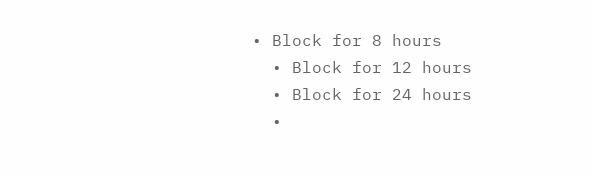• Block for 8 hours
  • Block for 12 hours
  • Block for 24 hours
  •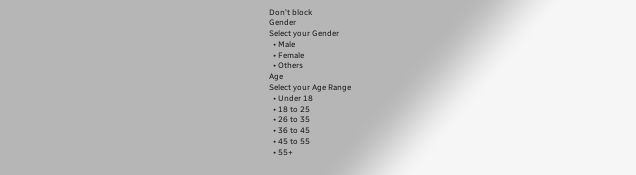Don't block
Gender
Select your Gender
  • Male
  • Female
  • Others
Age
Select your Age Range
  • Under 18
  • 18 to 25
  • 26 to 35
  • 36 to 45
  • 45 to 55
  • 55+